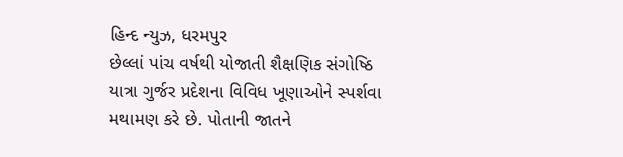હિન્દ ન્યુઝ, ધરમપુર
છેલ્લાં પાંચ વર્ષથી યોજાતી શૈક્ષણિક સંગોષ્ઠિ યાત્રા ગુર્જર પ્રદેશના વિવિધ ખૂણાઓને સ્પર્શવા મથામણ કરે છે. પોતાની જાતને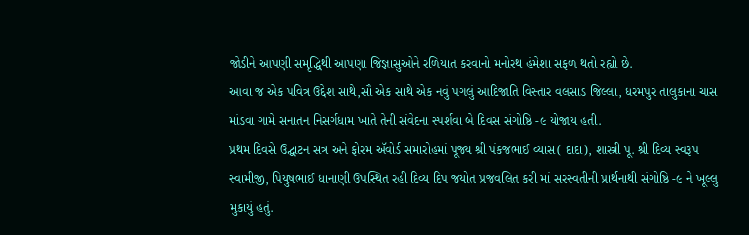જોડીને આપણી સમૃદ્ધિથી આપણા જિજ્ઞાસુઓને રળિયાત કરવાનો મનોરથ હંમેશા સફળ થતો રહ્યો છે.
આવા જ એક પવિત્ર ઉદ્દેશ સાથે,સૌ એક સાથે એક નવું પગલું આદિજાતિ વિસ્તાર વલસાડ જિલ્લા, ધરમપુર તાલુકાના ચાસ માંડવા ગામે સનાતન નિસર્ગધામ ખાતે તેની સંવેદના સ્પર્શવા બે દિવસ સંગોષ્ઠિ -૯ યોજાય હતી.
પ્રથમ દિવસે ઉદ્ઘાટન સત્ર અને ફોરમ ઍવોર્ડ સમારોહમાં પૂજ્ય શ્રી પંકજભાઈ વ્યાસ( દાદા), શાસ્ત્રી પૂ. શ્રી દિવ્ય સ્વરૂપ સ્વામીજી, પિયુષભાઈ ધાનાણી ઉપસ્થિત રહી દિવ્ય દિપ જયોત પ્રજવલિત કરી માં સરસ્વતીની પ્રાર્થનાથી સંગોષ્ઠિ -૯ ને ખૂલ્લુ મુકાયું હતું.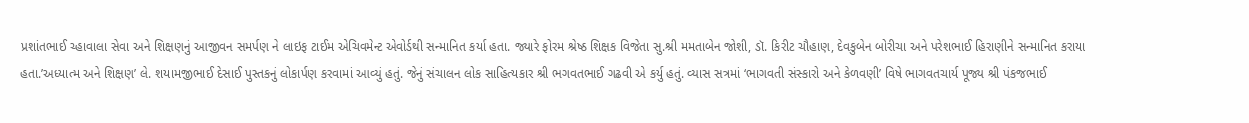પ્રશાંતભાઈ ચ્હાવાલા સેવા અને શિક્ષણનું આજીવન સમર્પણ ને લાઇફ ટાઈમ એચિવમેન્ટ એવોર્ડથી સન્માનિત કર્યા હતા. જ્યારે ફોરમ શ્રેષ્ઠ શિક્ષક વિજેતા સુ.શ્રી મમતાબેન જોશી, ડૉ. કિરીટ ચૌહાણ, દેવકુબેન બોરીચા અને પરેશભાઈ હિરાણીને સન્માનિત કરાયા હતા.’અધ્યાત્મ અને શિક્ષણ’ લે. શયામજીભાઈ દેસાઈ પુસ્તકનું લોકાર્પણ કરવામાં આવ્યું હતું. જેનું સંચાલન લોક સાહિત્યકાર શ્રી ભગવતભાઈ ગઢવી એ કર્યુ હતું. વ્યાસ સત્રમાં ‘ભાગવતી સંસ્કારો અને કેળવણી’ વિષે ભાગવતચાર્ય પૂજ્ય શ્રી પંકજભાઈ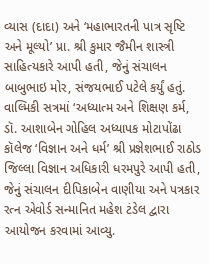વ્યાસ (દાદા) અને ‘મહાભારતની પાત્ર સૃષ્ટિ અને મૂલ્યો’ પ્રા. શ્રી કુમાર જૈમીન શાસ્ત્રી સાહિત્યકારે આપી હતી, જેનું સંચાલન બાબુભાઇ મોર, સંજયભાઈ પટેલે કર્યું હતું. વાલ્મિકી સત્રમાં ‘અધ્યાત્મ અને શિક્ષણ કર્મ, ડૉ. આશાબેન ગોહિલ અધ્યાપક મોટાપોંઢા કૉલેજ ‘વિજ્ઞાન અને ધર્મ’ શ્રી પ્રજ્ઞેશભાઈ રાઠોડ જિલ્લા વિજ્ઞાન અધિકારી ધરમપુરે આપી હતી, જેનું સંચાલન દીપિકાબેન વાણીયા અને પત્રકાર રત્ન એવોર્ડ સન્માનિત મહેશ ટંડેલ દ્વારા આયોજન કરવામાં આવ્યુ.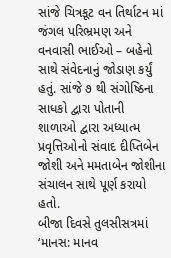સાંજે ચિત્રકૂટ વન તિર્થાટન માં જંગલ પરિભ્રમણ અને વનવાસી ભાઈઓ – બહેનો સાથે સંવેદનાનું જોડાણ કર્યું હતું. સાંજે ૭ થી સંગોષ્ઠિના સાધકો દ્વારા પોતાની શાળાઓ દ્વારા અધ્યાત્મ પ્રવૃત્તિઓનો સંવાદ દીપ્તિબેન જોશી અને મમતાબેન જોશીના સંચાલન સાથે પૂર્ણ કરાયો હતો.
બીજા દિવસે તુલસીસત્રમાં ‘માનસ: માનવ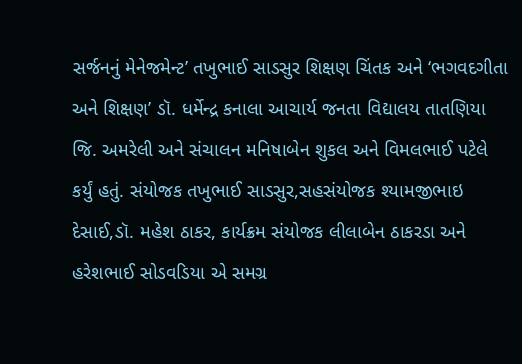સર્જનનું મેનેજમેન્ટ’ તખુભાઈ સાડસુર શિક્ષણ ચિંતક અને ‘ભગવદગીતા અને શિક્ષણ’ ડૉ. ધર્મેન્દ્ર કનાલા આચાર્ય જનતા વિદ્યાલય તાતણિયા જિ. અમરેલી અને સંચાલન મનિષાબેન શુકલ અને વિમલભાઈ પટેલે કર્યું હતું. સંયોજક તખુભાઈ સાડસુર,સહસંયોજક શ્યામજીભાઇ દેસાઈ,ડૉ. મહેશ ઠાકર, કાર્યક્રમ સંયોજક લીલાબેન ઠાકરડા અને હરેશભાઈ સોડવડિયા એ સમગ્ર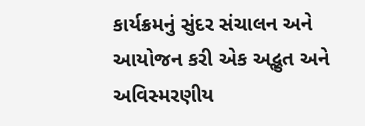કાર્યક્રમનું સુંદર સંચાલન અને આયોજન કરી એક અદ્ભુત અને અવિસ્મરણીય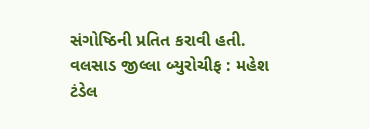સંગોષ્ઠિની પ્રતિત કરાવી હતી.
વલસાડ જીલ્લા બ્યુરોચીફ : મહેશ ટંડેલ